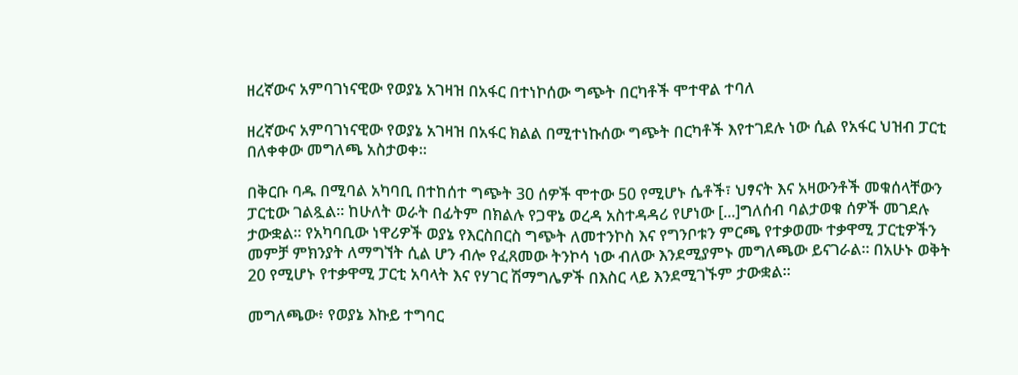ዘረኛውና አምባገነናዊው የወያኔ አገዛዝ በአፋር በተነኮሰው ግጭት በርካቶች ሞተዋል ተባለ

ዘረኛውና አምባገነናዊው የወያኔ አገዛዝ በአፋር ክልል በሚተነኩሰው ግጭት በርካቶች እየተገደሉ ነው ሲል የአፋር ህዝብ ፓርቲ በለቀቀው መግለጫ አስታወቀ።

በቅርቡ ባዱ በሚባል አካባቢ በተከሰተ ግጭት 30 ሰዎች ሞተው 50 የሚሆኑ ሴቶች፣ ህፃናት እና አዛውንቶች መቁሰላቸውን ፓርቲው ገልጿል። ከሁለት ወራት በፊትም በክልሉ የጋዋኔ ወረዳ አስተዳዳሪ የሆነው [...]ግለሰብ ባልታወቁ ሰዎች መገደሉ ታውቋል። የአካባቢው ነዋሪዎች ወያኔ የእርስበርስ ግጭት ለመተንኮስ እና የግንቦቱን ምርጫ የተቃወሙ ተቃዋሚ ፓርቲዎችን መምቻ ምክንያት ለማግኘት ሲል ሆን ብሎ የፈጸመው ትንኮሳ ነው ብለው እንደሚያምኑ መግለጫው ይናገራል። በአሁኑ ወቅት 20 የሚሆኑ የተቃዋሚ ፓርቲ አባላት እና የሃገር ሽማግሌዎች በእስር ላይ እንደሚገኙም ታውቋል።

መግለጫው፥ የወያኔ እኩይ ተግባር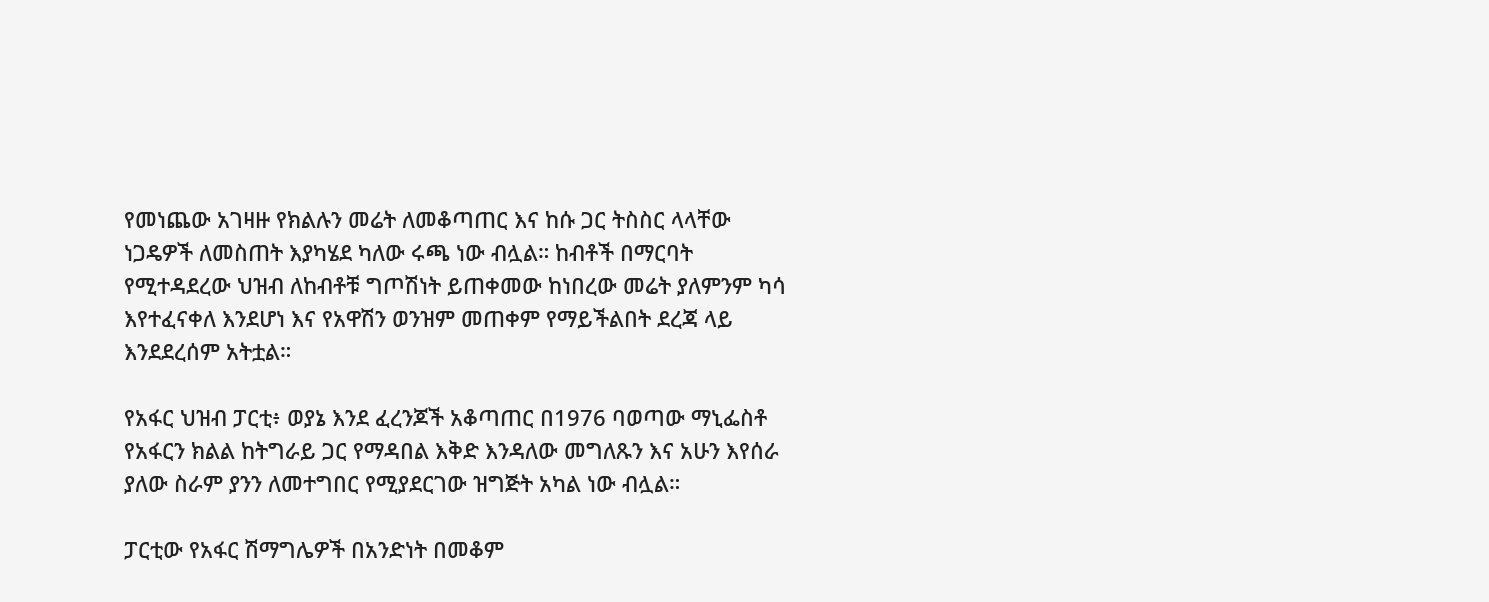የመነጨው አገዛዙ የክልሉን መሬት ለመቆጣጠር እና ከሱ ጋር ትስስር ላላቸው ነጋዴዎች ለመስጠት እያካሄደ ካለው ሩጫ ነው ብሏል። ከብቶች በማርባት የሚተዳደረው ህዝብ ለከብቶቹ ግጦሽነት ይጠቀመው ከነበረው መሬት ያለምንም ካሳ እየተፈናቀለ እንደሆነ እና የአዋሽን ወንዝም መጠቀም የማይችልበት ደረጃ ላይ እንደደረሰም አትቷል።

የአፋር ህዝብ ፓርቲ፥ ወያኔ እንደ ፈረንጆች አቆጣጠር በ1976 ባወጣው ማኒፌስቶ የአፋርን ክልል ከትግራይ ጋር የማዳበል እቅድ እንዳለው መግለጹን እና አሁን እየሰራ ያለው ስራም ያንን ለመተግበር የሚያደርገው ዝግጅት አካል ነው ብሏል።

ፓርቲው የአፋር ሽማግሌዎች በአንድነት በመቆም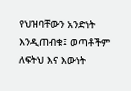የህዝባቸውን አንድነት እንዲጠብቁ፤ ወጣቶችም ለፍትህ እና እውነት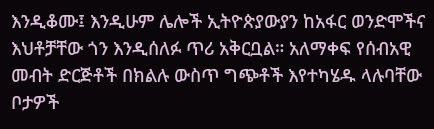እንዲቆሙ፤ እንዲሁም ሌሎች ኢትዮጵያውያን ከአፋር ወንድሞችና እህቶቻቸው ጎን እንዲሰለፉ ጥሪ አቅርቧል። አለማቀፍ የሰብአዊ መብት ድርጅቶች በክልሉ ውስጥ ግጭቶች እየተካሄዱ ላሉባቸው ቦታዎች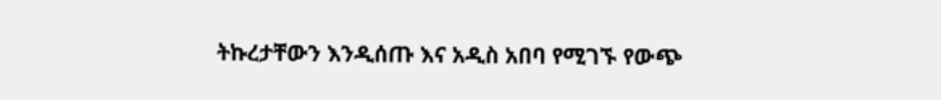ትኩረታቸውን እንዲሰጡ እና አዲስ አበባ የሚገኙ የውጭ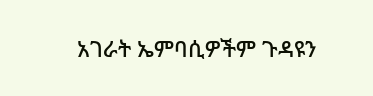አገራት ኤምባሲዎችም ጉዳዩን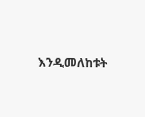እንዲመለከቱት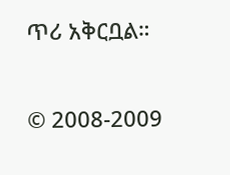ጥሪ አቅርቧል።

© 2008-2009